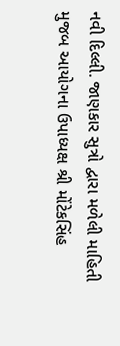નવી દિલ્લી. જાણકાર સુત્રો દ્વારા મળેલી માહિતી મુજબ આયોગના ઉપાધ્યક્ષ શ્રી મોંટેકસિંહ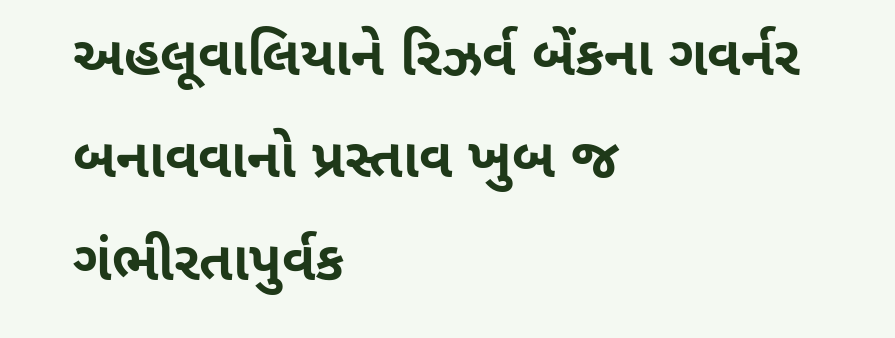અહલૂવાલિયાને રિઝર્વ બેંકના ગવર્નર બનાવવાનો પ્રસ્તાવ ખુબ જ ગંભીરતાપુર્વક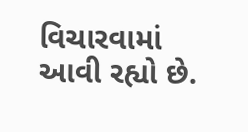વિચારવામાં આવી રહ્યો છે.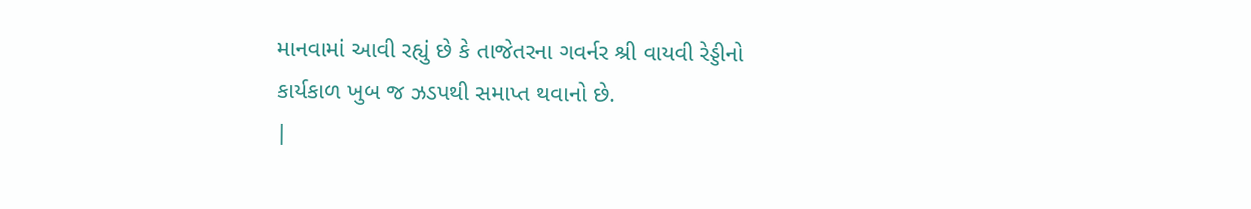માનવામાં આવી રહ્યું છે કે તાજેતરના ગવર્નર શ્રી વાયવી રેડ્ડીનો કાર્યકાળ ખુબ જ ઝડપથી સમાપ્ત થવાનો છે.
|